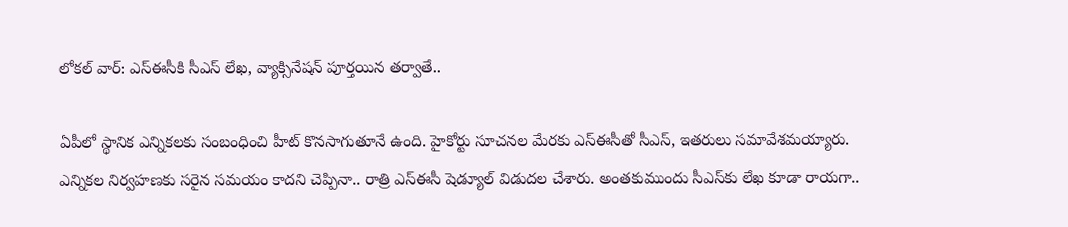లోకల్ వార్: ఎస్ఈసీకి సీఎస్ లేఖ, వ్యాక్సినేషన్ పూర్తయిన తర్వాతే..

ఏపీలో స్థానిక ఎన్నికలకు సంబంధించి హీట్ కొనసాగుతూనే ఉంది. హైకోర్టు సూచనల మేరకు ఎస్ఈసీతో సీఎస్, ఇతరులు సమావేశమయ్యారు. ఎన్నికల నిర్వహణకు సరైన సమయం కాదని చెప్పినా.. రాత్రి ఎస్ఈసీ షెడ్యూల్ విడుదల చేశారు. అంతకుముందు సీఎస్‌కు లేఖ కూడా రాయగా..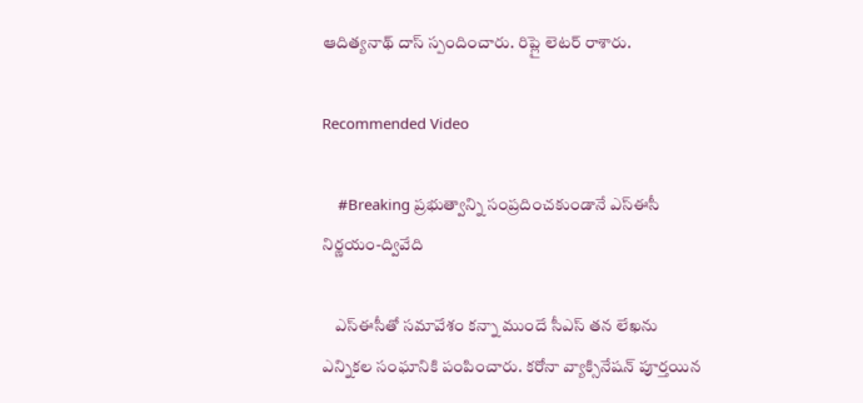ఆదిత్యనాథ్ దాస్ స్పందించారు. రిప్లై లెటర్ రాశారు.

Recommended Video

    #Breaking ప్రభుత్వాన్ని సంప్రదించకుండానే ఎస్ఈసీ నిర్ణయం-ద్వివేది

    ఎస్ఈసీతో సమావేశం కన్నా ముందే సీఎస్ తన లేఖను ఎన్నికల సంఘానికి పంపించారు. కరోనా వ్యాక్సినేషన్ పూర్తయిన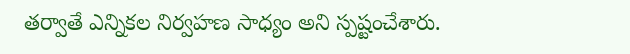తర్వాతే ఎన్నికల నిర్వహణ సాధ్యం అని స్పష్టంచేశారు.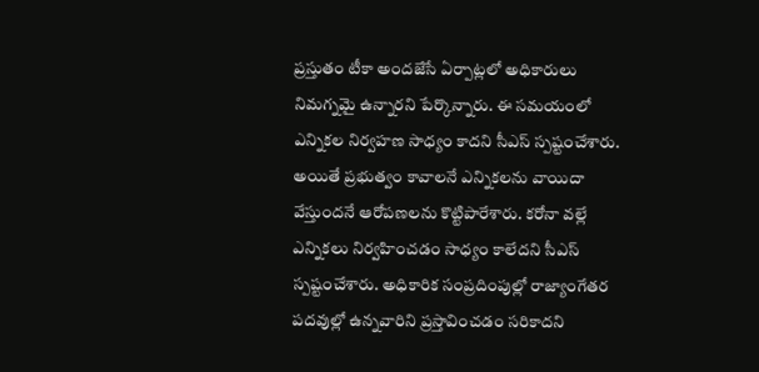ప్రస్తుతం టీకా అందజేసే ఏర్పాట్లలో అధికారులు నిమగ్నమై ఉన్నారని పేర్కొన్నారు. ఈ సమయంలో ఎన్నికల నిర్వహణ సాధ్యం కాదని సీఎస్ స్పష్టంచేశారు. అయితే ప్రభుత్వం కావాలనే ఎన్నికలను వాయిదా వేస్తుందనే ఆరోపణలను కొట్టిపారేశారు. కరోనా వల్లే ఎన్నికలు నిర్వహించడం సాధ్యం కాలేదని సీఎస్ స్పష్టంచేశారు. అధికారిక సంప్రదింపుల్లో రాజ్యాంగేతర పదవుల్లో ఉన్నవారిని ప్రస్తావించడం సరికాదని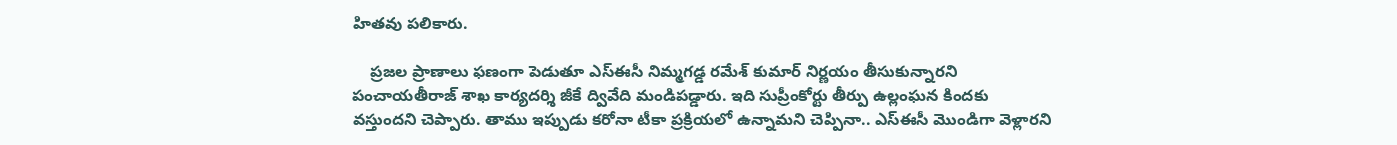హితవు పలికారు.

    ప్రజల ప్రాణాలు ఫణంగా పెడుతూ ఎస్ఈసీ నిమ్మగడ్డ రమేశ్ కుమార్ నిర్ణయం తీసుకున్నారని పంచాయతీరాజ్ శాఖ కార్యదర్శి జీకే ద్వివేది మండిపడ్డారు. ఇది సుప్రీంకోర్టు తీర్పు ఉల్లంఘన కిందకు వస్తుందని చెప్పారు. తాము ఇప్పుడు కరోనా టీకా ప్రక్రియలో ఉన్నామని చెప్పినా.. ఎస్ఈసీ మొండిగా వెళ్లారని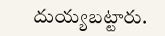దుయ్యబట్టారు.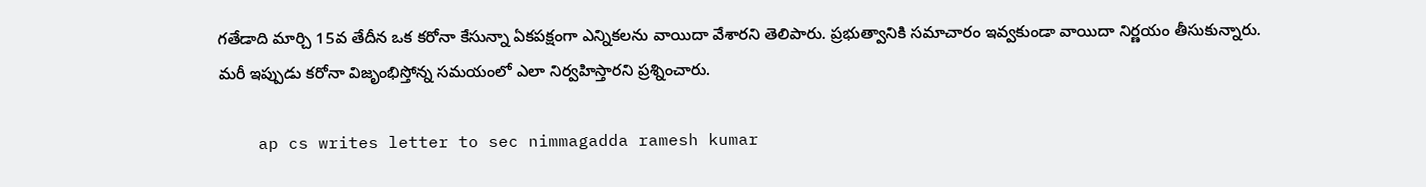గతేడాది మార్చి 15వ తేదీన ఒక కరోనా కేసున్నా ఏకపక్షంగా ఎన్నికలను వాయిదా వేశారని తెలిపారు. ప్రభుత్వానికి సమాచారం ఇవ్వకుండా వాయిదా నిర్ణయం తీసుకున్నారు. మరీ ఇప్పుడు కరోనా విజృంభిస్తోన్న సమయంలో ఎలా నిర్వహిస్తారని ప్రశ్నించారు.

    ap cs writes letter to sec nimmagadda ramesh kumar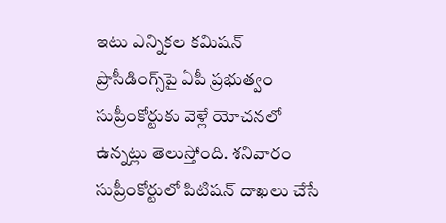ఇటు ఎన్నికల కమిషన్‌ ప్రొసీడింగ్స్‌పై ఏపీ ప్రభుత్వం సుప్రీంకోర్టుకు వెళ్లే యోచనలో ఉన్నట్లు తెలుస్తోంది. శనివారం సుప్రీంకోర్టులో పిటిషన్‌ దాఖలు చేసే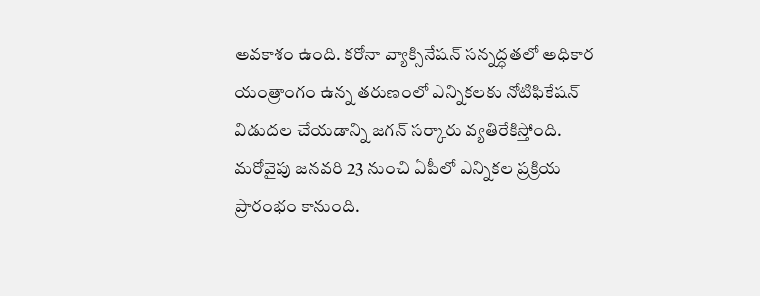అవకాశం ఉంది. కరోనా వ్యాక్సినేషన్‌ సన్నద్ధతలో అధికార యంత్రాంగం ఉన్న తరుణంలో ఎన్నికలకు నోటిఫికేషన్ విడుదల చేయడాన్ని జగన్ సర్కారు వ్యతిరేకిస్తోంది. మరోవైపు జనవరి 23 నుంచి ఏపీలో ఎన్నికల ప్రక్రియ ప్రారంభం కానుంది.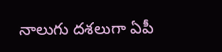నాలుగు దశలుగా ఏపీ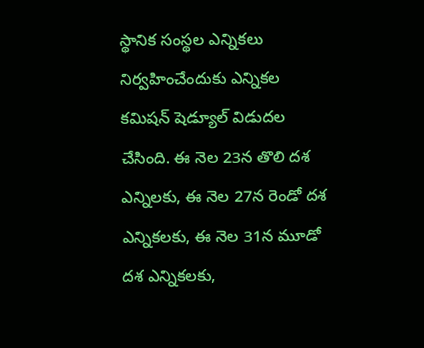స్థానిక సంస్థల ఎన్నికలు నిర్వహించేందుకు ఎన్నికల కమిషన్ షెడ్యూల్ విడుదల చేసింది. ఈ నెల 23న తొలి దశ ఎన్నిలకు, ఈ నెల 27న రెండో దశ ఎన్నికలకు, ఈ నెల 31న మూడో దశ ఎన్నికలకు,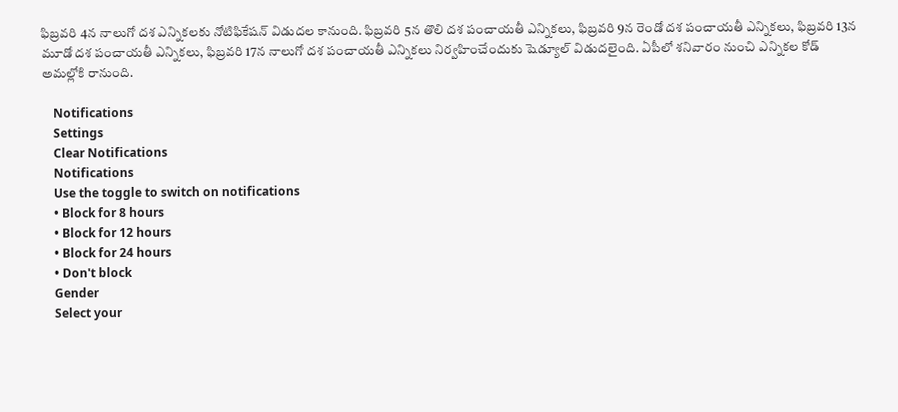ఫిబ్రవరి 4న నాలుగో దశ ఎన్నికలకు నోటిఫికేషన్‌ విడుదల కానుంది. ఫిబ్రవరి 5న తొలి దశ పంచాయతీ ఎన్నికలు, ఫిబ్రవరి 9న రెండో దశ పంచాయతీ ఎన్నికలు, ఫిబ్రవరి 13న మూడో దశ పంచాయతీ ఎన్నికలు, ఫిబ్రవరి 17న నాలుగో దశ పంచాయతీ ఎన్నికలు నిర్వహించేందుకు షెడ్యూల్ విడుదలైంది. ఏపీలో శనివారం నుంచి ఎన్నికల కోడ్ అమల్లోకి రానుంది.

    Notifications
    Settings
    Clear Notifications
    Notifications
    Use the toggle to switch on notifications
    • Block for 8 hours
    • Block for 12 hours
    • Block for 24 hours
    • Don't block
    Gender
    Select your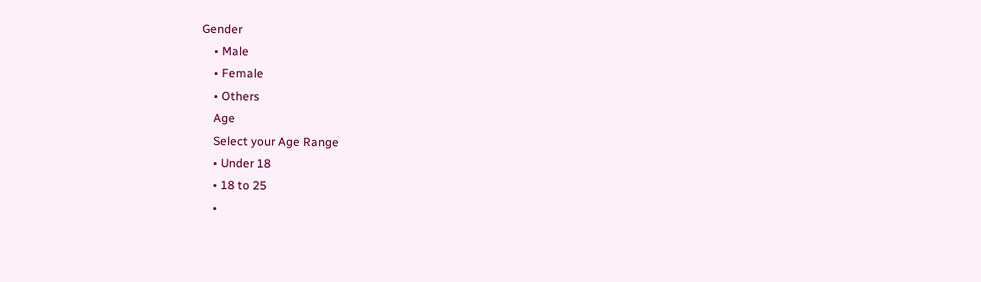Gender
    • Male
    • Female
    • Others
    Age
    Select your Age Range
    • Under 18
    • 18 to 25
    •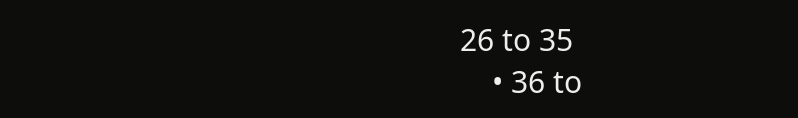26 to 35
    • 36 to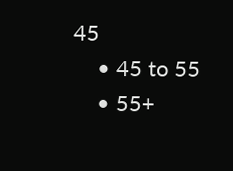45
    • 45 to 55
    • 55+